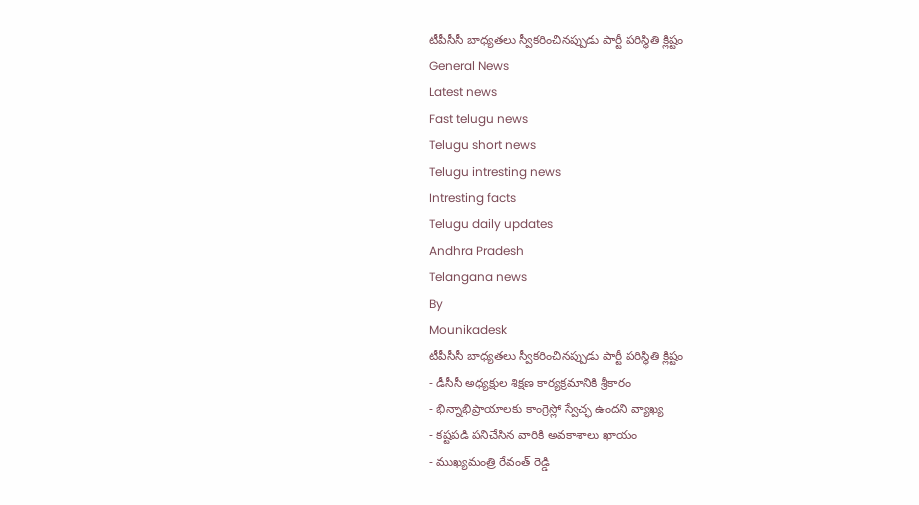టీపీసీసీ బాధ్యతలు స్వీకరించినప్పుడు పార్టీ పరిస్థితి క్లిష్టం
General News
Latest news
Fast telugu news
Telugu short news
Telugu intresting news
Intresting facts
Telugu daily updates
Andhra Pradesh
Telangana news
By
Mounikadesk
టీపీసీసీ బాధ్యతలు స్వీకరించినప్పుడు పార్టీ పరిస్థితి క్లిష్టం
- డీసీసీ అధ్యక్షుల శిక్షణ కార్యక్రమానికి శ్రీకారం
- భిన్నాభిప్రాయాలకు కాంగ్రెస్లో స్వేచ్ఛ ఉందని వ్యాఖ్య
- కష్టపడి పనిచేసిన వారికి అవకాశాలు ఖాయం
- ముఖ్యమంత్రి రేవంత్ రెడ్డి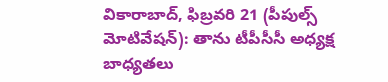వికారాబాద్, ఫిబ్రవరి 21 (పీపుల్స్ మోటివేషన్): తాను టీపీసీసీ అధ్యక్ష బాధ్యతలు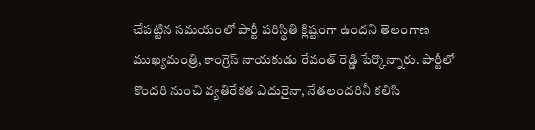చేపట్టిన సమయంలో పార్టీ పరిస్థితి క్లిష్టంగా ఉందని తెలంగాణ ముఖ్యమంత్రి, కాంగ్రెస్ నాయకుడు రేవంత్ రెడ్డి పేర్కొన్నారు. పార్టీలో కొందరి నుంచి వ్యతిరేకత ఎదురైనా, నేతలందరినీ కలిసి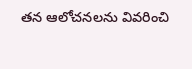తన ఆలోచనలను వివరించి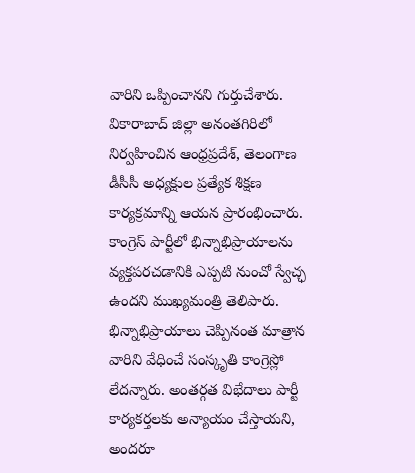వారిని ఒప్పించానని గుర్తుచేశారు. వికారాబాద్ జిల్లా అనంతగిరిలో నిర్వహించిన ఆంధ్రప్రదేశ్, తెలంగాణ డీసీసీ అధ్యక్షుల ప్రత్యేక శిక్షణ కార్యక్రమాన్ని ఆయన ప్రారంభించారు. కాంగ్రెస్ పార్టీలో భిన్నాభిప్రాయాలను వ్యక్తపరచడానికి ఎప్పటి నుంచో స్వేచ్ఛ ఉందని ముఖ్యమంత్రి తెలిపారు. భిన్నాభిప్రాయాలు చెప్పినంత మాత్రాన వారిని వేధించే సంస్కృతి కాంగ్రెస్లో లేదన్నారు. అంతర్గత విభేదాలు పార్టీ కార్యకర్తలకు అన్యాయం చేస్తాయని, అందరూ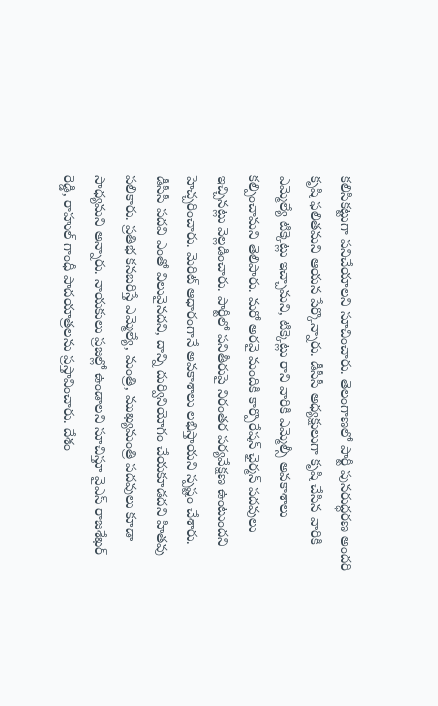కలిసికట్టుగా పనిచేయాలని సూచించారు. తెలంగాణలో పార్టీ పునరుద్ధరణ అందరి కృషి ఫలితమని ఆయన పేర్కొన్నారు. డీసీసీ అధ్యక్షులుగా కృషి చేసిన వారికి ఎమ్మెల్యే టిక్కెట్లు ఇచ్చామని, టిక్కెట్లు రాని వారికి ఎమ్మెల్సీ అవకాశాలు కల్పించామని తెలిపారు. మరో అరవై మందికి కార్పొరేషన్ ఛైర్మన్ పదవులు ఇచ్చినట్లు వెల్లడించారు. పార్టీలో పనితీరుపై నిరంతర పర్యవేక్షణ ఉంటుందని హెచ్చరించారు. మెరిట్ ఆధారంగానే అవకాశాలు లభిస్తాయని స్పష్టం చేశారు.
డీసీసీ పదవి ఎంతో విలువైనదని, దాన్ని దుర్వినియోగం చేయకూడదని హితవు పలికారు. ప్రతిభ కనబరిస్తే ఎమ్మెల్యే, మంత్రి, ముఖ్యమంత్రి పదవులు కూడా సాధ్యమని అన్నారు. నాయకులు ప్రజల్లో ఉండాలని సూచిస్తూ వైఎస్ రాజశేఖర్ రెడ్డి, రాహుల్ గాంధీ పాదయాత్రలను ప్రస్తావించారు. దేశం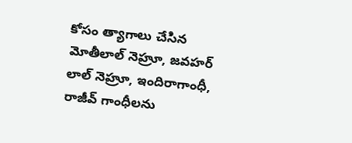కోసం త్యాగాలు చేసిన మోతీలాల్ నెహ్రూ, జవహర్ లాల్ నెహ్రూ, ఇందిరాగాంధీ, రాజీవ్ గాంధీలను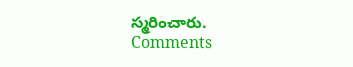స్మరించారు.
Comments